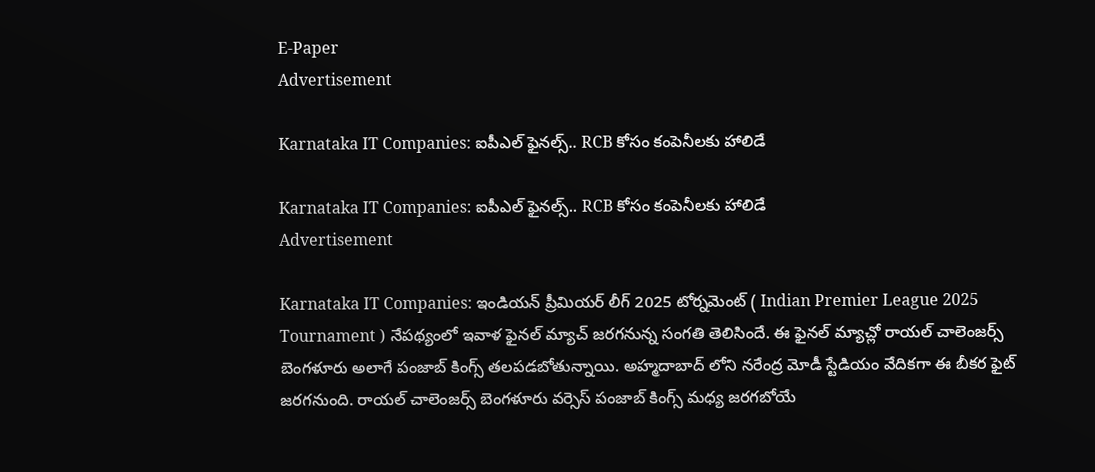E-Paper
Advertisement

Karnataka IT Companies: ఐపీఎల్ ఫైనల్స్.. RCB కోసం కంపెనీలకు హాలిడే

Karnataka IT Companies: ఐపీఎల్ ఫైనల్స్.. RCB కోసం కంపెనీలకు హాలిడే
Advertisement

Karnataka IT Companies: ఇండియన్ ప్రీమియర్ లీగ్ 2025 టోర్నమెంట్ ( Indian Premier League 2025 Tournament ) నేపథ్యంలో ఇవాళ ఫైనల్ మ్యాచ్ జరగనున్న సంగతి తెలిసిందే. ఈ ఫైనల్ మ్యాచ్లో రాయల్ చాలెంజర్స్ బెంగళూరు అలాగే పంజాబ్ కింగ్స్ తలపడబోతున్నాయి. అహ్మదాబాద్ లోని నరేంద్ర మోడీ స్టేడియం వేదికగా ఈ బీకర ఫైట్ జరగనుంది. రాయల్ చాలెంజర్స్ బెంగళూరు వర్సెస్ పంజాబ్ కింగ్స్ మధ్య జరగబోయే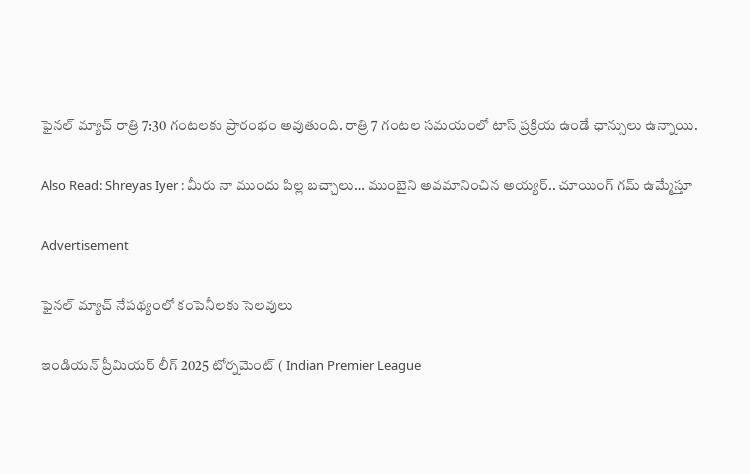ఫైనల్ మ్యాచ్ రాత్రి 7:30 గంటలకు ప్రారంభం అవుతుంది. రాత్రి 7 గంటల సమయంలో టాస్ ప్రక్రియ ఉండే ఛాన్సులు ఉన్నాయి.

Also Read: Shreyas Iyer : మీరు నా ముందు పిల్ల బచ్చాలు… ముంబైని అవమానించిన అయ్యర్.. చూయింగ్ గమ్ ఉమ్మేస్తూ

Advertisement

ఫైనల్ మ్యాచ్ నేపథ్యంలో కంపెనీలకు సెలవులు

ఇండియన్ ప్రీమియర్ లీగ్ 2025 టోర్నమెంట్ ( Indian Premier League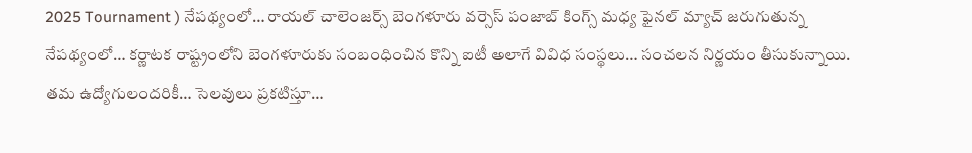2025 Tournament ) నేపథ్యంలో… రాయల్ చాలెంజర్స్ బెంగళూరు వర్సెస్ పంజాబ్ కింగ్స్ మధ్య ఫైనల్ మ్యాచ్ జరుగుతున్న నేపథ్యంలో… కర్ణాటక రాష్ట్రంలోని బెంగళూరుకు సంబంధించిన కొన్ని ఐటీ అలాగే వివిధ సంస్థలు… సంచలన నిర్ణయం తీసుకున్నాయి. తమ ఉద్యోగులందరికీ… సెలవులు ప్రకటిస్తూ…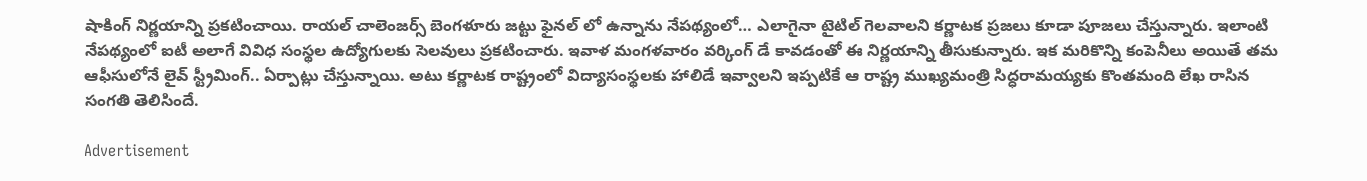షాకింగ్ నిర్ణయాన్ని ప్రకటించాయి. రాయల్ చాలెంజర్స్ బెంగళూరు జట్టు ఫైనల్ లో ఉన్నాను నేపథ్యంలో… ఎలాగైనా టైటిల్ గెలవాలని కర్ణాటక ప్రజలు కూడా పూజలు చేస్తున్నారు. ఇలాంటి నేపథ్యంలో ఐటీ అలాగే వివిధ సంస్థల ఉద్యోగులకు సెలవులు ప్రకటించారు. ఇవాళ మంగళవారం వర్కింగ్ డే కావడంతో ఈ నిర్ణయాన్ని తీసుకున్నారు. ఇక మరికొన్ని కంపెనీలు అయితే తమ ఆఫీసులోనే లైవ్ స్ట్రీమింగ్.. ఏర్పాట్లు చేస్తున్నాయి. అటు కర్ణాటక రాష్ట్రంలో విద్యాసంస్థలకు హాలిడే ఇవ్వాలని ఇప్పటికే ఆ రాష్ట్ర ముఖ్యమంత్రి సిద్ధరామయ్యకు కొంతమంది లేఖ రాసిన సంగతి తెలిసిందే.

Advertisement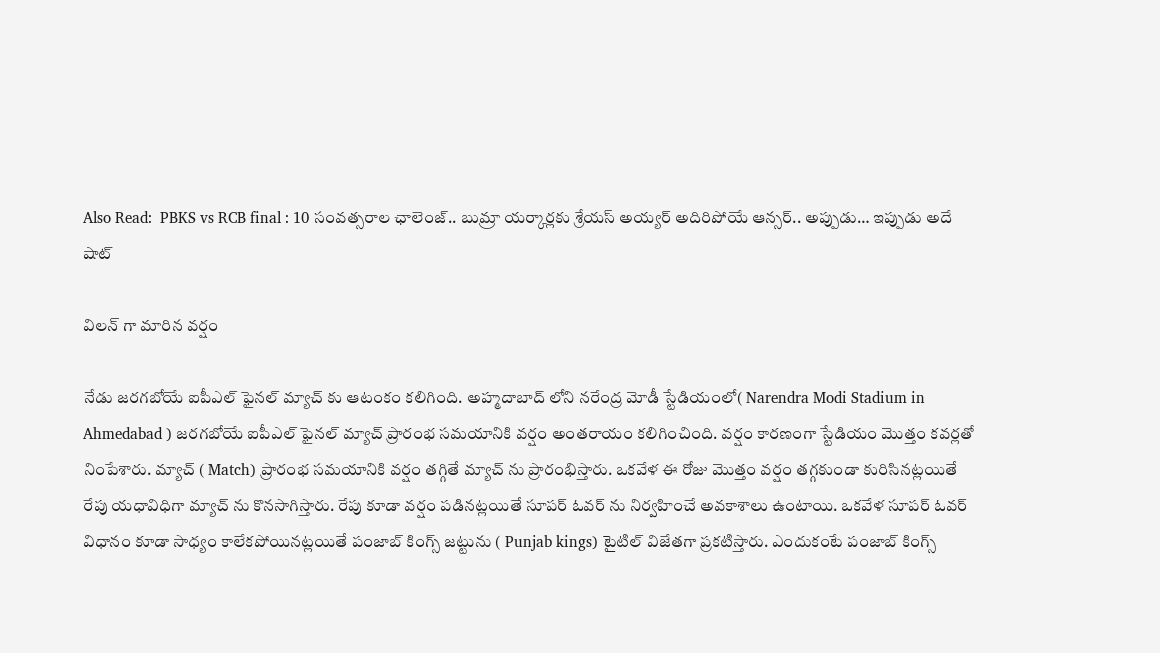Also Read:  PBKS vs RCB final : 10 సంవత్సరాల ఛాలెంజ్.. బుమ్రా యర్కార్లకు శ్రేయస్ అయ్యర్ అదిరిపోయే ఆన్సర్.. అప్పుడు… ఇప్పుడు అదే షాట్

విలన్ గా మారిన వర్షం

నేడు జరగబోయే ఐపీఎల్ ఫైనల్ మ్యాచ్ కు ఆటంకం కలిగింది. అహ్మదాబాద్ లోని నరేంద్ర మోడీ స్టేడియంలో( Narendra Modi Stadium in Ahmedabad ) జరగబోయే ఐపీఎల్ ఫైనల్ మ్యాచ్ ప్రారంభ సమయానికి వర్షం అంతరాయం కలిగించింది. వర్షం కారణంగా స్టేడియం మొత్తం కవర్లతో నింపేశారు. మ్యాచ్ ( Match) ప్రారంభ సమయానికి వర్షం తగ్గితే మ్యాచ్ ను ప్రారంభిస్తారు. ఒకవేళ ఈ రోజు మొత్తం వర్షం తగ్గకుండా కురిసినట్లయితే రేపు యధావిధిగా మ్యాచ్ ను కొనసాగిస్తారు. రేపు కూడా వర్షం పడినట్లయితే సూపర్ ఓవర్ ను నిర్వహించే అవకాశాలు ఉంటాయి. ఒకవేళ సూపర్ ఓవర్ విధానం కూడా సాధ్యం కాలేకపోయినట్లయితే పంజాబ్ కింగ్స్ జట్టును ( Punjab kings) టైటిల్ విజేతగా ప్రకటిస్తారు. ఎందుకంటే పంజాబ్ కింగ్స్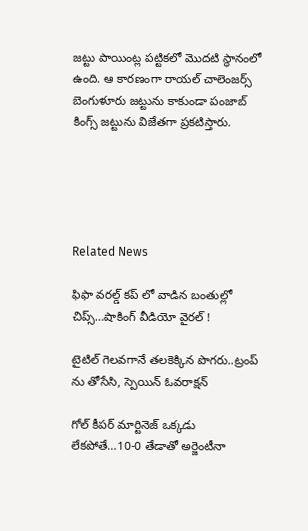జట్టు పాయింట్ల పట్టికలో మొదటి స్థానంలో ఉంది. ఆ కారణంగా రాయల్ చాలెంజర్స్ బెంగుళూరు జట్టును కాకుండా పంజాబ్ కింగ్స్ జట్టును విజేతగా ప్రకటిస్తారు.





Related News

ఫిఫా వ‌ర‌ల్డ్ క‌ప్ లో వాడిన‌ బంతుల్లో చిప్స్…షాకింగ్ వీడియో వైర‌ల్ !

టైటిల్ గెల‌వ‌గానే త‌ల‌కెక్కిన పొగ‌రు..ట్రంప్ ను తోసేసి, స్పెయిన్ ఓవ‌రాక్ష‌న్‌

గోల్ కీపర్ మార్టినెజ్ ఒక్క‌డు లేక‌పోతే…10-0 తేడాతో అర్జెంటీనా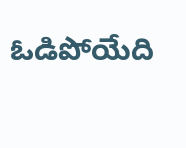ఓడిపోయేది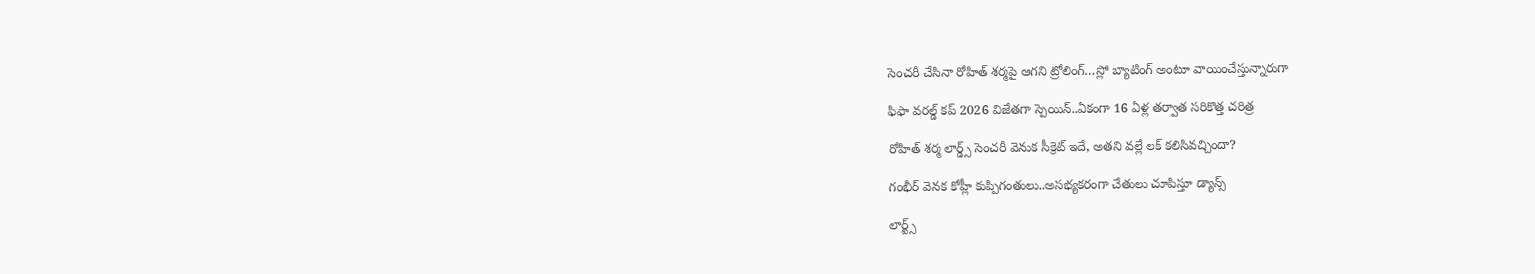సెంచ‌రీ చేసినా రోహిత్ శ‌ర్మ‌పై ఆగ‌ని ట్రోలింగ్…స్లో బ్యాటింగ్ అంటూ వాయించేస్తున్నారుగా

ఫిఫా వ‌ర‌ల్డ్ క‌ప్ 2026 విజేతగా స్పెయిన్‌..ఏకంగా 16 ఏళ్ల త‌ర్వాత స‌రికొత్త చ‌రిత్ర‌

రోహిత్ శ‌ర్మ లార్డ్స్ సెంచ‌రీ వెనుక సీక్రెట్ ఇదే, అత‌ని వ‌ల్లే ల‌క్ క‌లిసివ‌చ్చిందా?

గంభీర్ వెనక కోహ్లీ కుప్పిగంతులు..అస‌భ్యక‌రంగా చేతులు చూపిస్తూ డ్యాన్స్

లార్ట్స్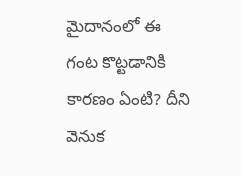మైదానంలో ఈ గంట కొట్ట‌డానికి కార‌ణం ఏంటి? దీని వెనుక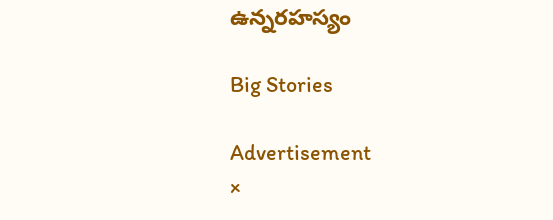ఉన్న‌ర‌హ‌స్యం

Big Stories

Advertisement
×